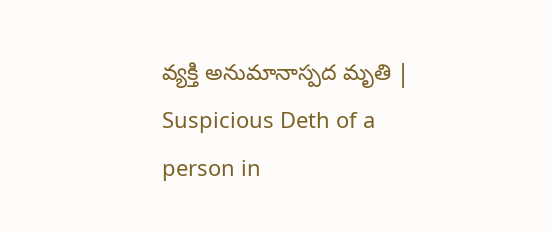వ్యక్తి అనుమానాస్పద మృతి | Suspicious Deth of a person in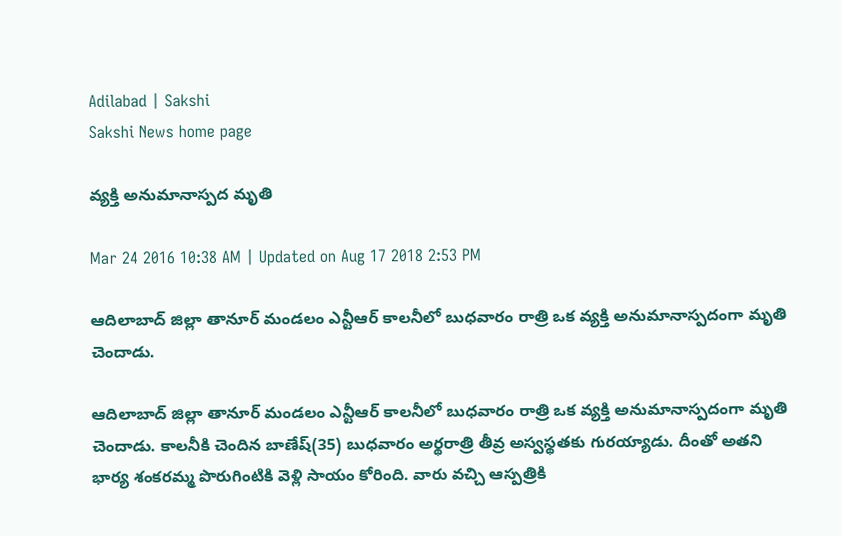Adilabad | Sakshi
Sakshi News home page

వ్యక్తి అనుమానాస్పద మృతి

Mar 24 2016 10:38 AM | Updated on Aug 17 2018 2:53 PM

ఆదిలాబాద్ జిల్లా తానూర్ మండలం ఎన్టీఆర్ కాలనీలో బుధవారం రాత్రి ఒక వ్యక్తి అనుమానాస్పదంగా మృతి చెందాడు.

ఆదిలాబాద్ జిల్లా తానూర్ మండలం ఎన్టీఆర్ కాలనీలో బుధవారం రాత్రి ఒక వ్యక్తి అనుమానాస్పదంగా మృతి చెందాడు. కాలనీకి చెందిన బాణేష్(35) బుధవారం అర్థరాత్రి తీవ్ర అస్వస్థతకు గురయ్యాడు. దీంతో అతని భార్య శంకరమ్మ పొరుగింటికి వెళ్లి సాయం కోరింది. వారు వచ్చి ఆస్పత్రికి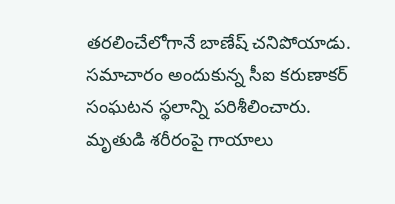తరలించేలోగానే బాణేష్ చనిపోయాడు. సమాచారం అందుకున్న సీఐ కరుణాకర్ సంఘటన స్థలాన్ని పరిశీలించారు. మృతుడి శరీరంపై గాయాలు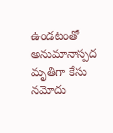ఉండటంతో అనుమానాస్పద మృతిగా కేసు నమోదు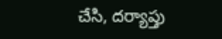చేసి, దర్యాప్తు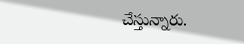చేస్తున్నారు.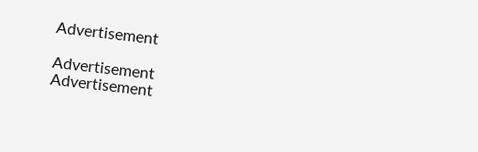Advertisement

Advertisement
Advertisement